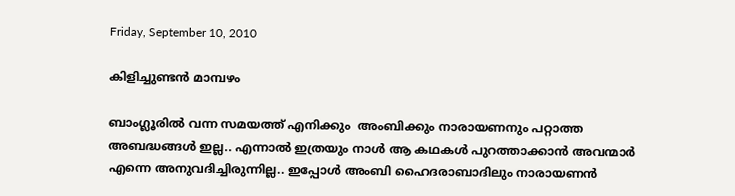Friday, September 10, 2010

കിളിച്ചുണ്ടന്‍ മാമ്പഴം

ബാംഗ്ലൂരില്‍ വന്ന സമയത്ത് എനിക്കും  അംബിക്കും നാരായണനും പറ്റാത്ത അബദ്ധങ്ങള്‍ ഇല്ല.. എന്നാല്‍ ഇത്രയും നാള്‍ ആ കഥകള്‍ പുറത്താക്കാന്‍ അവന്മാര്‍ എന്നെ അനുവദിച്ചിരുന്നില്ല.. ഇപ്പോള്‍ അംബി ഹൈദരാബാദിലും നാരായണന്‍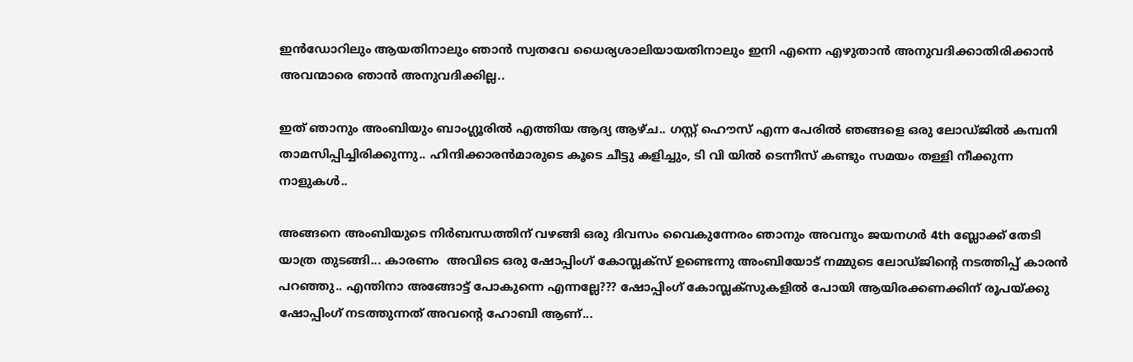ഇന്‍ഡോറിലും ആയതിനാലും ഞാന്‍ സ്വതവേ ധൈര്യശാലിയായതിനാലും ഇനി എന്നെ എഴുതാന്‍ അനുവദിക്കാതിരിക്കാന്‍ അവന്മാരെ ഞാന്‍ അനുവദിക്കില്ല..

ഇത് ഞാനും അംബിയും ബാംഗ്ലൂരില്‍ എത്തിയ ആദ്യ ആഴ്ച.. ഗസ്റ്റ് ഹൌസ് എന്ന പേരില്‍ ഞങ്ങളെ ഒരു ലോഡ്ജില്‍ കമ്പനി താമസിപ്പിച്ചിരിക്കുന്നു.. ഹിന്ദിക്കാരന്‍മാരുടെ കൂടെ ചീട്ടു കളിച്ചും, ടി വി യില്‍ ടെന്നീസ് കണ്ടും സമയം തള്ളി നീക്കുന്ന നാളുകള്‍..

അങ്ങനെ അംബിയുടെ നിര്‍ബന്ധത്തിന് വഴങ്ങി ഒരു ദിവസം വൈകുന്നേരം ഞാനും അവനും ജയനഗര്‍ 4th ബ്ലോക്ക്‌ തേടി യാത്ര തുടങ്ങി... കാരണം  അവിടെ ഒരു ഷോപ്പിംഗ്‌ കോമ്പ്ലക്സ് ഉണ്ടെന്നു അംബിയോട് നമ്മുടെ ലോഡ്ജിന്റെ നടത്തിപ്പ് കാരന്‍ പറഞ്ഞു.. എന്തിനാ അങ്ങോട്ട്‌ പോകുന്നെ എന്നല്ലേ??? ഷോപ്പിംഗ്‌ കോമ്പ്ലക്സുകളില്‍ പോയി ആയിരക്കണക്കിന് രൂപയ്ക്കു ഷോപ്പിംഗ്‌ നടത്തുന്നത് അവന്‍റെ ഹോബി ആണ്...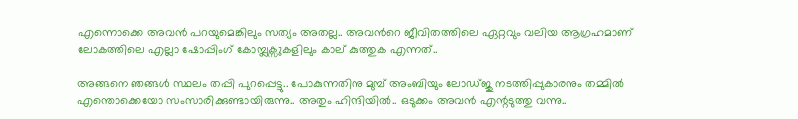എന്നൊക്കെ അവന്‍ പറയുമെങ്കിലും സത്യം അതല്ല.. അവന്‍റെ ജീവിതത്തിലെ ഏറ്റവും വലിയ ആഗ്രഹമാണ് ലോകത്തിലെ എല്ലാ ഷോപ്പിംഗ്‌ കോമ്പ്ലക്സുകളിലും കാല് കുത്തുക എന്നത്..

അങ്ങനെ ഞങ്ങള്‍ സ്ഥലം തപ്പി പുറപ്പെട്ടു.. പോകുന്നതിനു മുമ്പ് അംബിയും ലോഡ്ജു നടത്തിപ്പുകാരനും തമ്മില്‍ എന്തൊക്കെയോ സംസാരിക്കുണ്ടായിരുന്നു.. അതും ഹിന്ദിയില്‍.. ഒടുക്കം അവന്‍ എന്റടുത്തു വന്നു..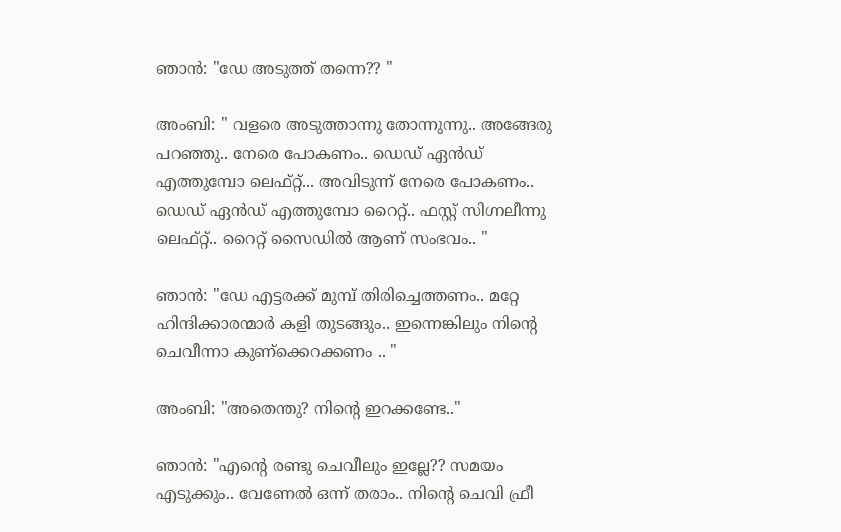ഞാന്‍: "ഡേ അടുത്ത് തന്നെ?? "

അംബി: " വളരെ അടുത്താന്നു തോന്നുന്നു.. അങ്ങേരു പറഞ്ഞു.. നേരെ പോകണം.. ഡെഡ് ഏന്‍ഡ് എത്തുമ്പോ ലെഫ്റ്റ്... അവിടുന്ന് നേരെ പോകണം.. ഡെഡ് ഏന്‍ഡ് എത്തുമ്പോ റൈറ്റ്.. ഫസ്റ്റ് സിഗ്നലീന്നു ലെഫ്റ്റ്.. റൈറ്റ് സൈഡില്‍ ആണ് സംഭവം.. "

ഞാന്‍: "ഡേ എട്ടരക്ക് മുമ്പ് തിരിച്ചെത്തണം.. മറ്റേ ഹിന്ദിക്കാരന്മാര്‍ കളി തുടങ്ങും.. ഇന്നെങ്കിലും നിന്‍റെ ചെവീന്നാ കുണ്ക്കെറക്കണം .. "

അംബി: "അതെന്തു? നിന്‍റെ ഇറക്കണ്ടേ.."

ഞാന്‍: "എന്‍റെ രണ്ടു ചെവീലും ഇല്ലേ?? സമയം എടുക്കും.. വേണേല്‍ ഒന്ന് തരാം.. നിന്‍റെ ചെവി ഫ്രീ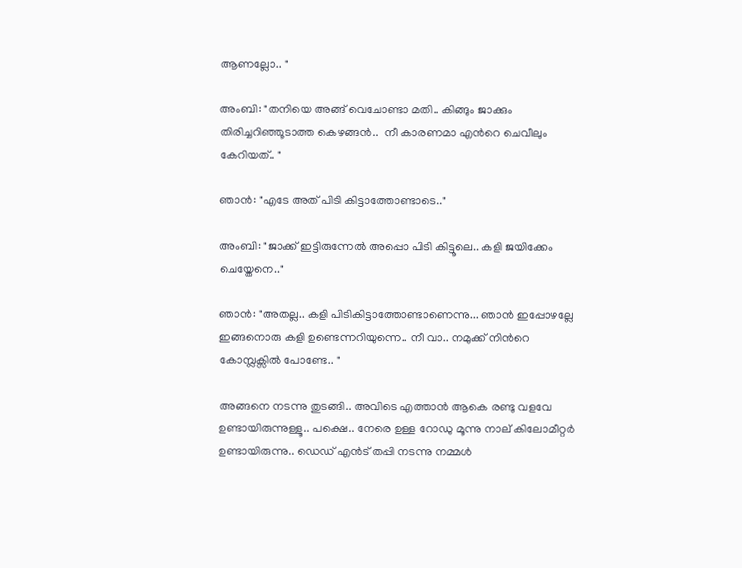ആണല്ലോ.. "

അംബി: "തനിയെ അങ്ങ് വെചോണ്ടാ മതി.. കിങ്ങും ജാക്കും തിരിച്ചറിഞ്ഞൂടാത്ത കെഴങ്ങന്‍..  നീ കാരണമാ എന്‍റെ ചെവീലും കേറിയത്‌.. "

ഞാന്‍: "എടേ അത് പിടി കിട്ടാത്തോണ്ടാടെ.."

അംബി: "ജാക്ക് ഇട്ടിരുന്നേല്‍ അപ്പൊ പിടി കിട്ടൂലെ.. കളി ജയിക്കേം ചെയ്തേനെ.."

ഞാന്‍: "അതല്ല.. കളി പിടികിട്ടാത്തോണ്ടാണെന്നു... ഞാന്‍ ഇപ്പോഴല്ലേ ഇങ്ങനൊരു കളി ഉണ്ടെന്നറിയുന്നെ.. നീ വാ.. നമുക്ക് നിന്‍റെ കോമ്പ്ലക്സില്‍ പോണ്ടേ.. "

അങ്ങനെ നടന്നു തുടങ്ങി.. അവിടെ എത്താന്‍ ആകെ രണ്ടു വളവേ ഉണ്ടായിരുന്നുള്ളൂ.. പക്ഷെ.. നേരെ ഉള്ള റോഡു മൂന്നു നാല് കിലോമീറ്റര്‍ ഉണ്ടായിരുന്നു.. ഡെഡ് എന്‍ട് തപ്പി നടന്നു നമ്മള്‍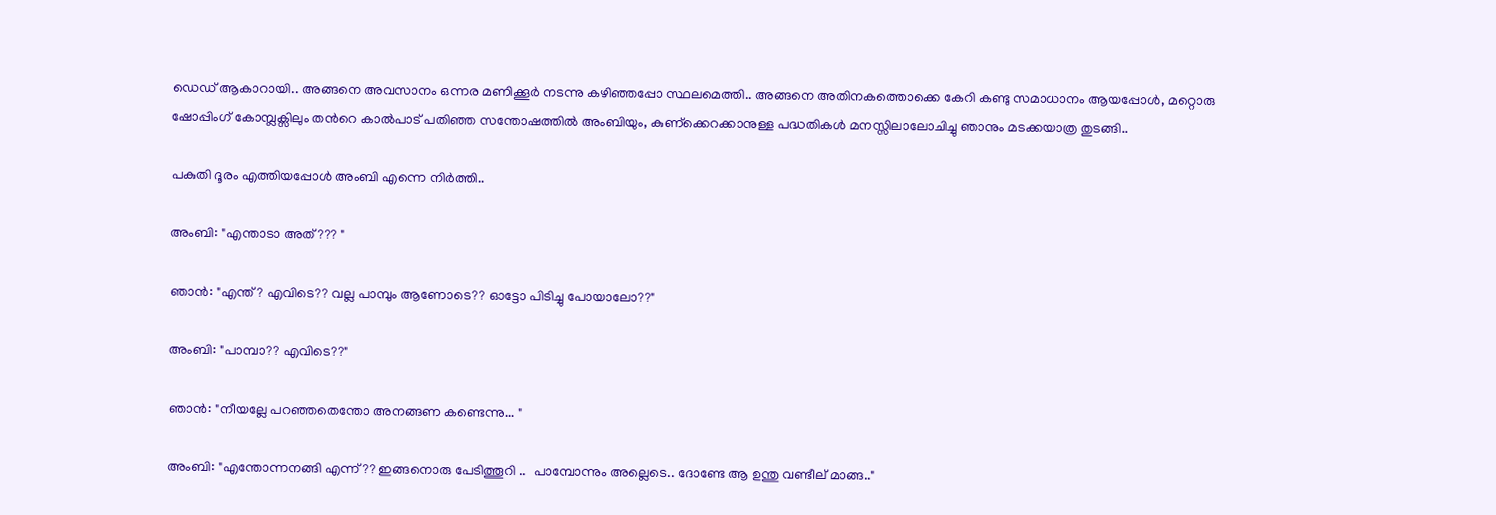ഡെഡ് ആകാറായി.. അങ്ങനെ അവസാനം ഒന്നര മണിക്കൂര്‍ നടന്നു കഴിഞ്ഞപ്പോ സ്ഥലമെത്തി.. അങ്ങനെ അതിനകത്തൊക്കെ കേറി കണ്ടു സമാധാനം ആയപ്പോള്‍, മറ്റൊരു ഷോപ്പിംഗ്‌ കോമ്പ്ലക്സിലും തന്‍റെ കാല്‍പാട് പതിഞ്ഞ സന്തോഷത്തില്‍ അംബിയും, കുണ്ക്കെറക്കാനുള്ള പദ്ധതികള്‍ മനസ്സിലാലോചിച്ചു ഞാനും മടക്കയാത്ര തുടങ്ങി..

പകുതി ദൂരം എത്തിയപ്പോള്‍ അംബി എന്നെ നിര്‍ത്തി..

അംബി: "എന്താടാ അത്??? "

ഞാന്‍: "എന്ത്? എവിടെ?? വല്ല പാമ്പും ആണോടെ?? ഓട്ടോ പിടിച്ചു പോയാലോ??"

അംബി: "പാമ്പാ?? എവിടെ??"

ഞാന്‍: "നീയല്ലേ പറഞ്ഞതെന്തോ അനങ്ങണ കണ്ടെന്നു... "

അംബി: "എന്തോന്നനങ്ങി എന്ന്?? ഇങ്ങനൊരു പേടിത്തൂറി ..  പാമ്പോന്നും അല്ലെടെ.. ദോണ്ടേ ആ ഉന്തു വണ്ടീല് മാങ്ങ.."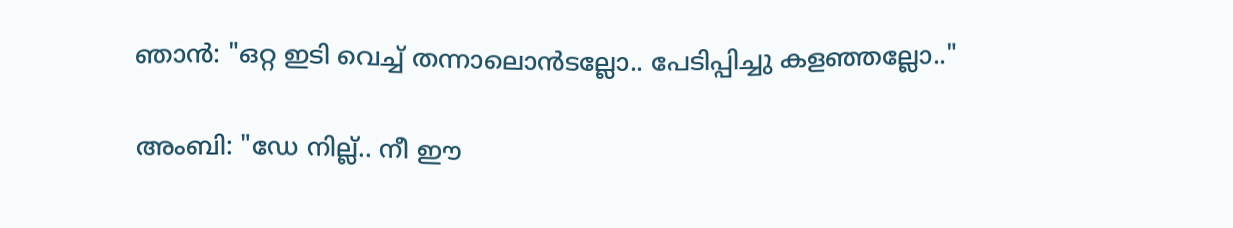ഞാന്‍: "ഒറ്റ ഇടി വെച്ച് തന്നാലൊന്‍ടല്ലോ.. പേടിപ്പിച്ചു കളഞ്ഞല്ലോ.."

അംബി: "ഡേ നില്ല്.. നീ ഈ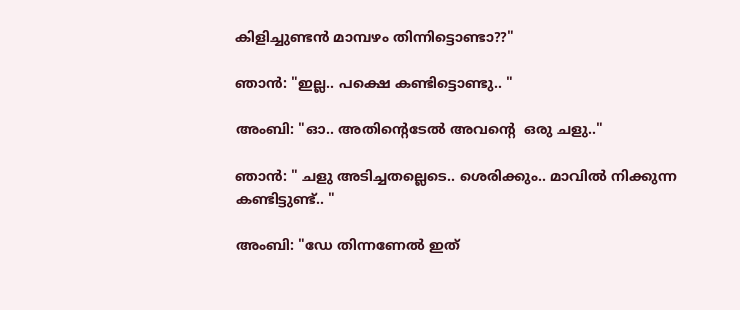കിളിച്ചുണ്ടന്‍ മാമ്പഴം തിന്നിട്ടൊണ്ടാ??"

ഞാന്‍: "ഇല്ല.. പക്ഷെ കണ്ടിട്ടൊണ്ടു.. "

അംബി: "ഓ.. അതിന്‍റെടേല്‍ അവന്‍റെ  ഒരു ചളു.."

ഞാന്‍: " ചളു അടിച്ചതല്ലെടെ.. ശെരിക്കും.. മാവില്‍ നിക്കുന്ന കണ്ടിട്ടുണ്ട്.. "

അംബി: "ഡേ തിന്നണേല്‍ ഇത്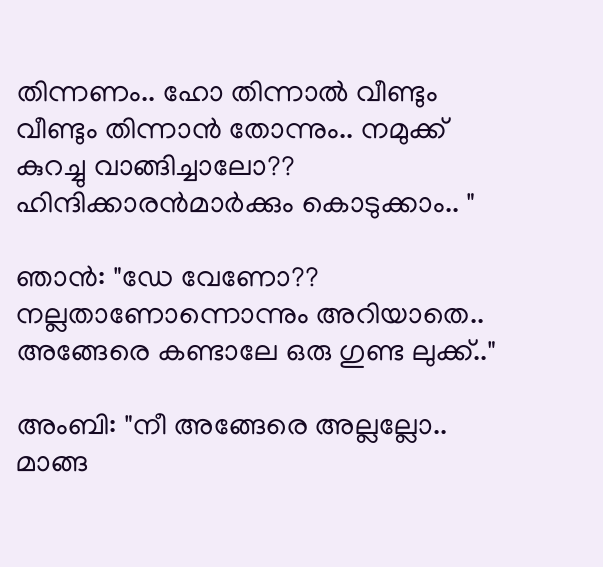തിന്നണം.. ഹോ തിന്നാല്‍ വീണ്ടും വീണ്ടും തിന്നാന്‍ തോന്നും.. നമുക്ക് കുറച്ചു വാങ്ങിച്ചാലോ?? ഹിന്ദിക്കാരന്‍മാര്‍ക്കും കൊടുക്കാം.. "

ഞാന്‍: "ഡേ വേണോ?? നല്ലതാണോന്നൊന്നും അറിയാതെ.. അങ്ങേരെ കണ്ടാലേ ഒരു ഗുണ്ട ലുക്ക്‌.."

അംബി: "നീ അങ്ങേരെ അല്ലല്ലോ.. മാങ്ങ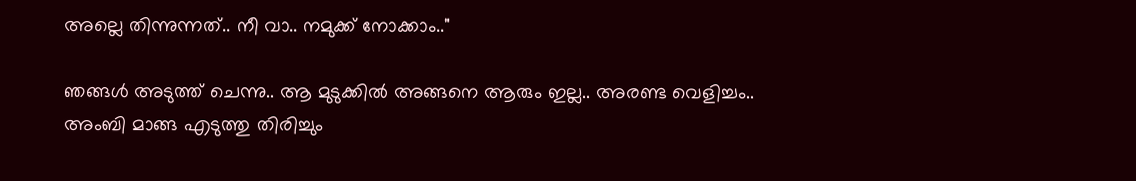അല്ലെ തിന്നുന്നത്.. നീ വാ.. നമുക്ക് നോക്കാം.."

ഞങ്ങള്‍ അടുത്ത് ചെന്നു.. ആ മുടുക്കില്‍ അങ്ങനെ ആരും ഇല്ല.. അരണ്ട വെളിച്ചം.. അംബി മാങ്ങ എടുത്തു തിരിച്ചും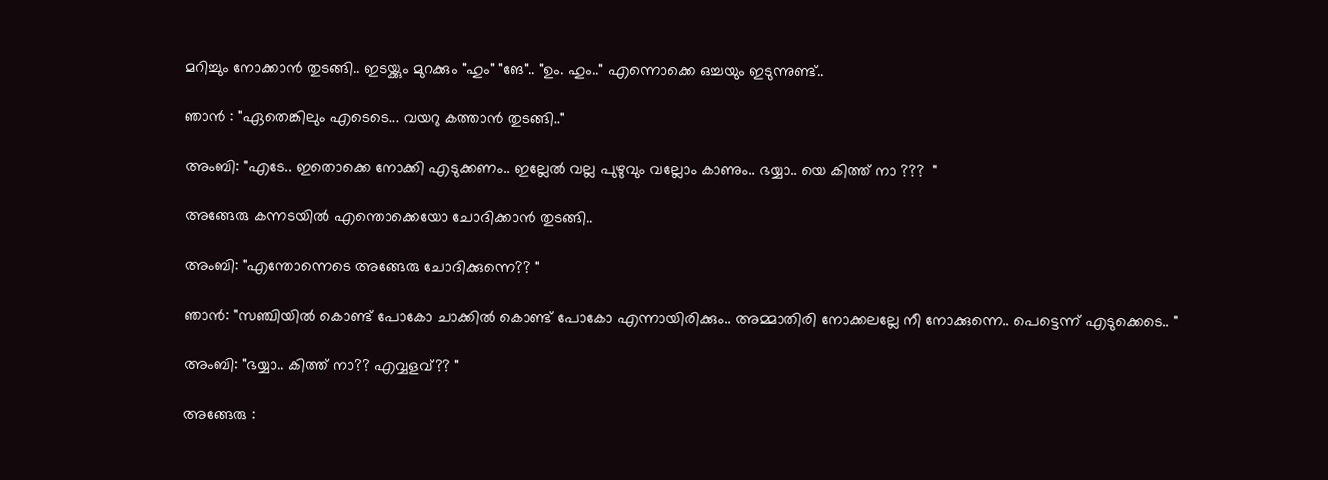മറിച്ചും നോക്കാന്‍ തുടങ്ങി.. ഇടയ്ക്കും മുറക്കും "ഹും" "ങേ".. "ഉം. ഹും.." എന്നൊക്കെ ഒച്ചയും ഇടുന്നുണ്ട്..

ഞാന്‍ : "ഏതെങ്കിലും എടെടെ... വയറു കത്താന്‍ തുടങ്ങി.."

അംബി: "എടേ.. ഇതൊക്കെ നോക്കി എടുക്കണം.. ഇല്ലേല്‍ വല്ല പുഴുവും വല്ലോം കാണും.. ഭയ്യാ.. യെ കിത്ത് നാ ???  "

അങ്ങേരു കന്നടയില്‍ എന്തൊക്കെയോ ചോദിക്കാന്‍ തുടങ്ങി..

അംബി: "എന്തോന്നെടെ അങ്ങേരു ചോദിക്കുന്നെ?? "

ഞാന്‍: "സഞ്ചിയില്‍ കൊണ്ട് പോകോ ചാക്കില്‍ കൊണ്ട് പോകോ എന്നായിരിക്കും.. അമ്മാതിരി നോക്കലല്ലേ നീ നോക്കുന്നെ.. പെട്ടെന്ന് എടുക്കെടെ.. "

അംബി: "ഭയ്യാ.. കിത്ത് നാ?? എവ്വളവ്?? "

അങ്ങേരു :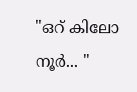"ഒറ് കിലോ നൂര്‍... "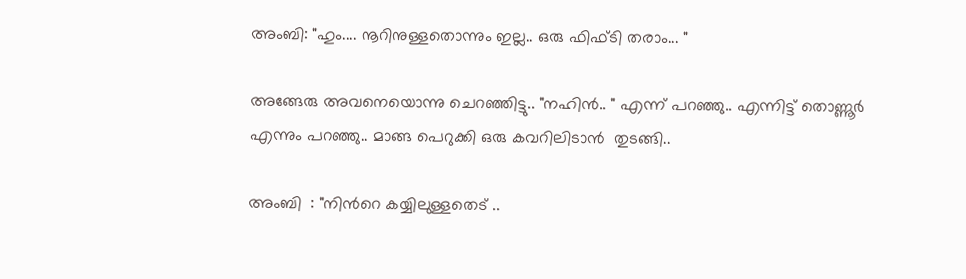അംബി: "ഹും.... നൂറിനുള്ളതൊന്നും ഇല്ല.. ഒരു ഫിഫ്ടി തരാം... "

അങ്ങേരു അവനെയൊന്നു ചെറഞ്ഞിട്ടു.. "നഹിന്‍.. " എന്ന് പറഞ്ഞു.. എന്നിട്ട് തൊണ്ണൂര്‍ എന്നും പറഞ്ഞു.. മാങ്ങ പെറുക്കി ഒരു കവറിലിടാന്‍  തുടങ്ങി..

അംബി  : "നിന്‍റെ കയ്യിലുള്ളതെട് ..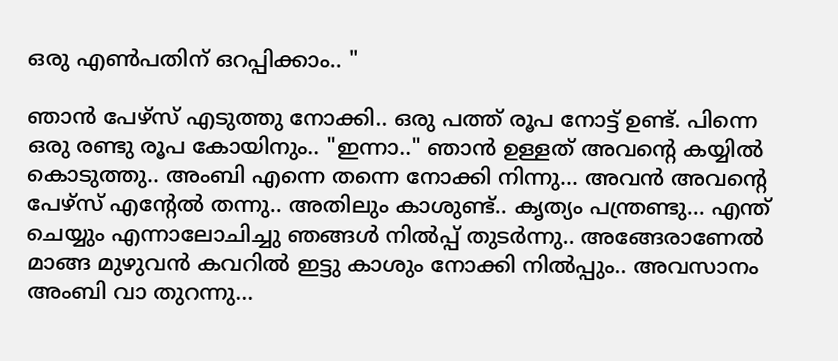ഒരു എണ്‍പതിന് ഒറപ്പിക്കാം.. "

ഞാന്‍ പേഴ്സ് എടുത്തു നോക്കി.. ഒരു പത്ത് രൂപ നോട്ട് ഉണ്ട്. പിന്നെ ഒരു രണ്ടു രൂപ കോയിനും.. "ഇന്നാ.." ഞാന്‍ ഉള്ളത് അവന്‍റെ കയ്യില്‍ കൊടുത്തു.. അംബി എന്നെ തന്നെ നോക്കി നിന്നു... അവന്‍ അവന്‍റെ പേഴ്സ് എന്റേല്‍ തന്നു.. അതിലും കാശുണ്ട്.. കൃത്യം പന്ത്രണ്ടു... എന്ത് ചെയ്യും എന്നാലോചിച്ചു ഞങ്ങള്‍ നില്‍പ്പ് തുടര്‍ന്നു.. അങ്ങേരാണേല്‍ മാങ്ങ മുഴുവന്‍ കവറില്‍ ഇട്ടു കാശും നോക്കി നില്‍പ്പും.. അവസാനം അംബി വാ തുറന്നു...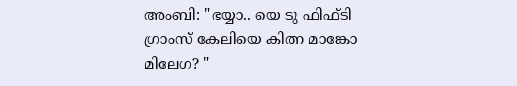അംബി: "ഭയ്യാ.. യെ ടു ഫിഫ്ടി ഗ്രാംസ് കേലിയെ കിത്ന മാങ്കോ മിലേഗ? "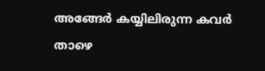അങ്ങേര്‍ കയ്യിലിരുന്ന കവര്‍ താഴെ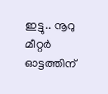ഇട്ടു.. നൂറു മീറ്റര്‍ ഓട്ടത്തിന്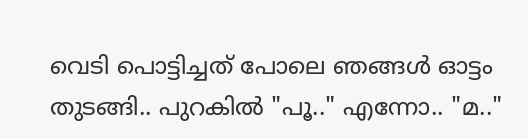വെടി പൊട്ടിച്ചത് പോലെ ഞങ്ങള്‍ ഓട്ടം തുടങ്ങി.. പുറകില്‍ "പൂ.." എന്നോ.. "മ.."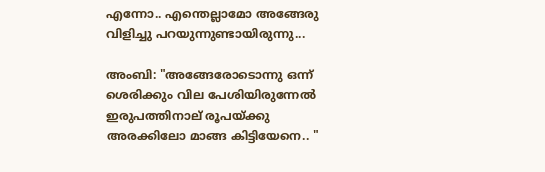എന്നോ.. എന്തെല്ലാമോ അങ്ങേരു വിളിച്ചു പറയുന്നുണ്ടായിരുന്നു...

അംബി: "അങ്ങേരോടൊന്നു ഒന്ന് ശെരിക്കും വില പേശിയിരുന്നേല്‍ ഇരുപത്തിനാല് രൂപയ്ക്കു അരക്കിലോ മാങ്ങ കിട്ടിയേനെ.. "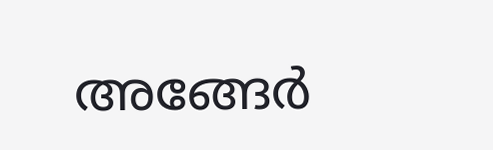അങ്ങേര്‍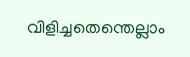വിളിച്ചതെന്തെല്ലാം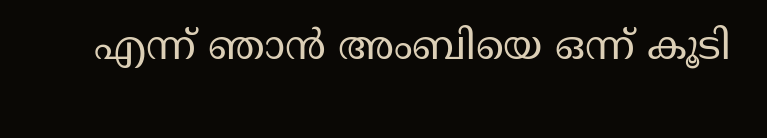എന്ന് ഞാന്‍ അംബിയെ ഒന്ന് കൂടി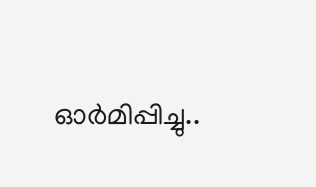ഓര്‍മിപ്പിച്ചു..